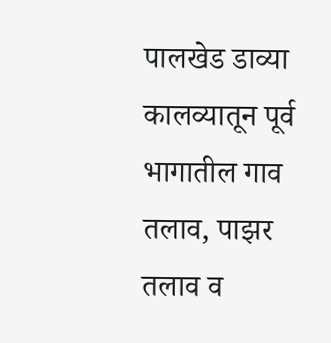पालखेड डाव्या कालव्यातून पूर्व भागातील गाव तलाव, पाझर तलाव व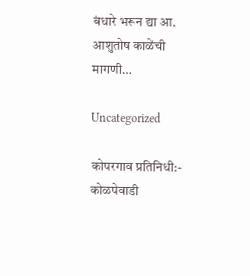बंधारे भरून द्या आ. आशुतोष काळेंची मागणी…

Uncategorized

कोपरगाव प्रतिनिधी:-
कोळपेवाडी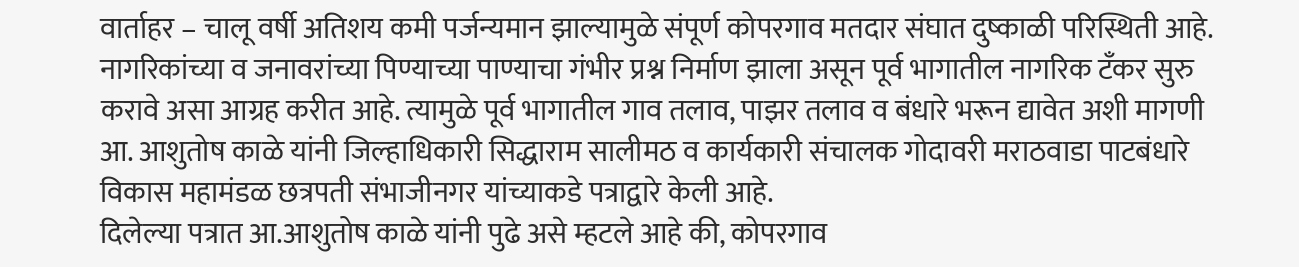वार्ताहर – चालू वर्षी अतिशय कमी पर्जन्यमान झाल्यामुळे संपूर्ण कोपरगाव मतदार संघात दुष्काळी परिस्थिती आहे. नागरिकांच्या व जनावरांच्या पिण्याच्या पाण्याचा गंभीर प्रश्न निर्माण झाला असून पूर्व भागातील नागरिक टँकर सुरु करावे असा आग्रह करीत आहे. त्यामुळे पूर्व भागातील गाव तलाव, पाझर तलाव व बंधारे भरून द्यावेत अशी मागणी आ. आशुतोष काळे यांनी जिल्हाधिकारी सिद्धाराम सालीमठ व कार्यकारी संचालक गोदावरी मराठवाडा पाटबंधारे विकास महामंडळ छत्रपती संभाजीनगर यांच्याकडे पत्राद्वारे केली आहे.
दिलेल्या पत्रात आ.आशुतोष काळे यांनी पुढे असे म्हटले आहे की, कोपरगाव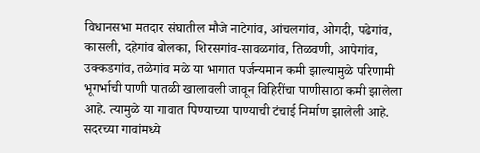विधानसभा मतदार संघातील मौजे नाटेगांव, आंचलगांव, ओगदी, पढेगांव, कासली, दहेगांव बोलका, शिरसगांव-सावळगांव, तिळवणी, आपेगांव, उक्कडगांव, तळेगांव मळे या भागात पर्जन्यमान कमी झाल्यामुळे परिणामी भूगर्भाची पाणी पातळी खालावली जावून विहिरींचा पाणीसाठा कमी झालेला आहे. त्यामुळे या गावात पिण्याच्या पाण्याची टंचाई निर्माण झालेली आहे. सदरच्या गावांमध्ये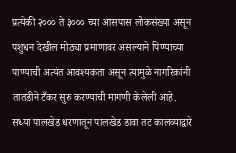प्रत्येकी २००० ते ३००० च्या आसपास लोकसंख्या असून पशुधन देखील मोठ्या प्रमाणावर असल्याने पिण्याच्या पाण्याची अत्यंत आवश्यकता असून त्यामुळे नागरिकांनी तातडीने टँकर सुरु करण्याची मागणी केलेली आहे.
सध्या पालखेड धरणातून पालखेड डावा तट कालव्याद्वारे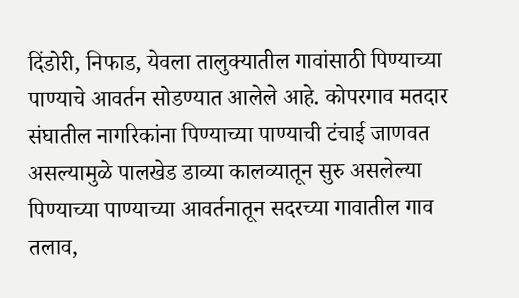दिंडोरी, निफाड, येवला तालुक्यातील गावांसाठी पिण्याच्या पाण्याचे आवर्तन सोडण्यात आलेले आहे. कोपरगाव मतदार संघातील नागरिकांना पिण्याच्या पाण्याची टंचाई जाणवत असल्यामुळे पालखेड डाव्या कालव्यातून सुरु असलेल्या पिण्याच्या पाण्याच्या आवर्तनातून सदरच्या गावातील गाव तलाव,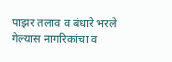पाझर तलाव व बंधारे भरले गेल्यास नागरिकांचा व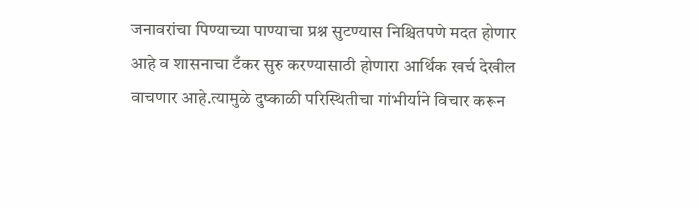जनावरांचा पिण्याच्या पाण्याचा प्रश्न सुटण्यास निश्चितपणे मदत होणार आहे व शासनाचा टँकर सुरु करण्यासाठी होणारा आर्थिक खर्च देखील वाचणार आहे.त्यामुळे दुष्काळी परिस्थितीचा गांभीर्याने विचार करून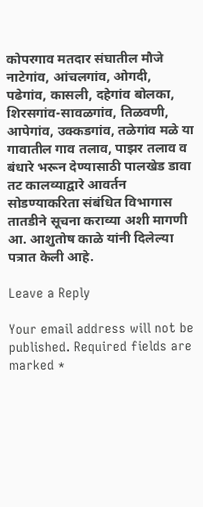कोपरगाव मतदार संघातील मौजे नाटेगांव, आंचलगांव, ओगदी, पढेगांव, कासली, दहेगांव बोलका, शिरसगांव-सावळगांव, तिळवणी, आपेगांव, उक्कडगांव, तळेगांव मळे या गावातील गाव तलाव, पाझर तलाव व बंधारे भरून देण्यासाठी पालखेड डावा तट कालव्याद्वारे आवर्तन सोडण्याकरिता संबंधित विभागास तातडीने सूचना कराव्या अशी मागणी आ. आशुतोष काळे यांनी दिलेल्या पत्रात केली आहे.

Leave a Reply

Your email address will not be published. Required fields are marked *